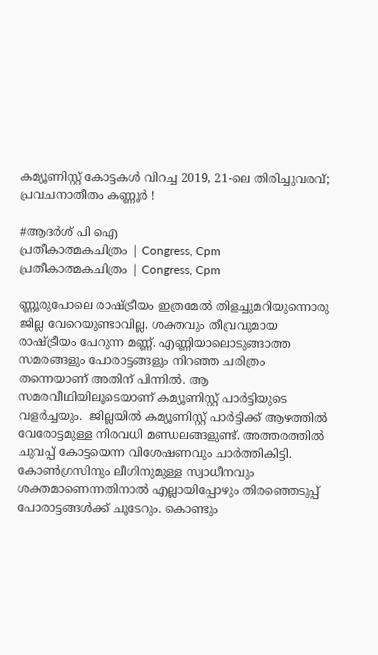കമ്യൂണിസ്റ്റ് കോട്ടകള്‍ വിറച്ച 2019, 21-ലെ തിരിച്ചുവരവ്; പ്രവചനാതീതം കണ്ണൂര്‍ !

#ആദര്‍ശ് പി ഐ
പ്രതീകാത്മകചിത്രം | Congress, Cpm
പ്രതീകാത്മകചിത്രം | Congress, Cpm

ണ്ണൂരുപോലെ രാഷ്ട്രീയം ഇത്രമേല്‍ തിളച്ചുമറിയുന്നൊരു ജില്ല വേറെയുണ്ടാവില്ല. ശക്തവും തീവ്രവുമായ രാഷ്ട്രീയം പേറുന്ന മണ്ണ്. എണ്ണിയാലൊടുങ്ങാത്ത സമരങ്ങളും പോരാട്ടങ്ങളും നിറഞ്ഞ ചരിത്രം തന്നെയാണ് അതിന് പിന്നില്‍. ആ സമരവീഥിയിലൂടെയാണ് കമ്യൂണിസ്റ്റ് പാര്‍ട്ടിയുടെ വളര്‍ച്ചയും.  ജില്ലയില്‍ കമ്യൂണിസ്റ്റ് പാര്‍ട്ടിക്ക് ആഴത്തില്‍ വേരോട്ടമുള്ള നിരവധി മണ്ഡലങ്ങളുണ്ട്. അത്തരത്തില്‍ ചുവപ്പ് കോട്ടയെന്ന വിശേഷണവും ചാര്‍ത്തികിട്ടി. കോണ്‍ഗ്രസിനും ലീഗിനുമുള്ള സ്വാധീനവും ശക്തമാണെന്നതിനാല്‍ എല്ലായിപ്പോഴും തിരഞ്ഞെടുപ്പ് പോരാട്ടങ്ങള്‍ക്ക് ചൂടേറും. കൊണ്ടും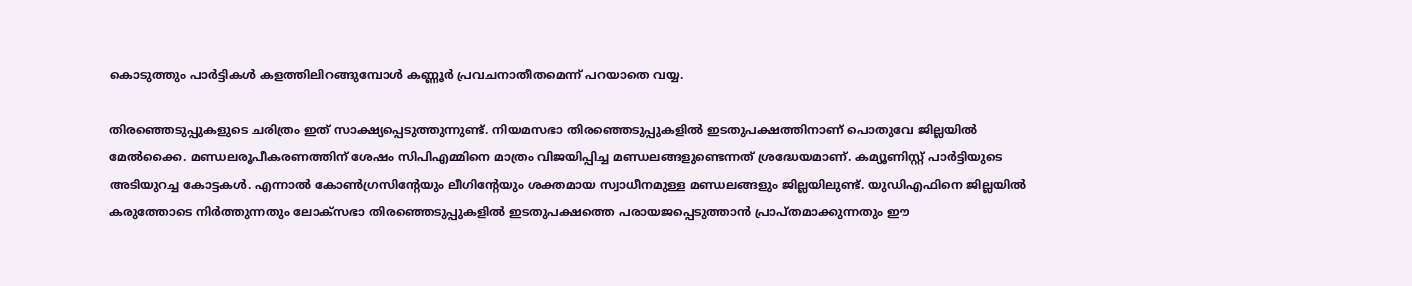കൊടുത്തും പാര്‍ട്ടികള്‍ കളത്തിലിറങ്ങുമ്പോള്‍ കണ്ണൂര്‍ പ്രവചനാതീതമെന്ന് പറയാതെ വയ്യ.

തിരഞ്ഞെടുപ്പുകളുടെ ചരിത്രം ഇത് സാക്ഷ്യപ്പെടുത്തുന്നുണ്ട്. നിയമസഭാ തിരഞ്ഞെടുപ്പുകളില്‍ ഇടതുപക്ഷത്തിനാണ് പൊതുവേ ജില്ലയില്‍ മേല്‍ക്കൈ. മണ്ഡലരൂപീകരണത്തിന് ശേഷം സിപിഎമ്മിനെ മാത്രം വിജയിപ്പിച്ച മണ്ഡലങ്ങളുണ്ടെന്നത് ശ്രദ്ധേയമാണ്. കമ്യൂണിസ്റ്റ് പാര്‍ട്ടിയുടെ അടിയുറച്ച കോട്ടകള്‍. എന്നാല്‍ കോണ്‍ഗ്രസിന്റേയും ലീഗിന്റേയും ശക്തമായ സ്വാധീനമുള്ള മണ്ഡലങ്ങളും ജില്ലയിലുണ്ട്. യുഡിഎഫിനെ ജില്ലയില്‍ കരുത്തോടെ നിര്‍ത്തുന്നതും ലോക്‌സഭാ തിരഞ്ഞെടുപ്പുകളില്‍ ഇടതുപക്ഷത്തെ പരായജപ്പെടുത്താന്‍ പ്രാപ്തമാക്കുന്നതും ഈ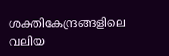ശക്തികേന്ദ്രങ്ങളിലെ വലിയ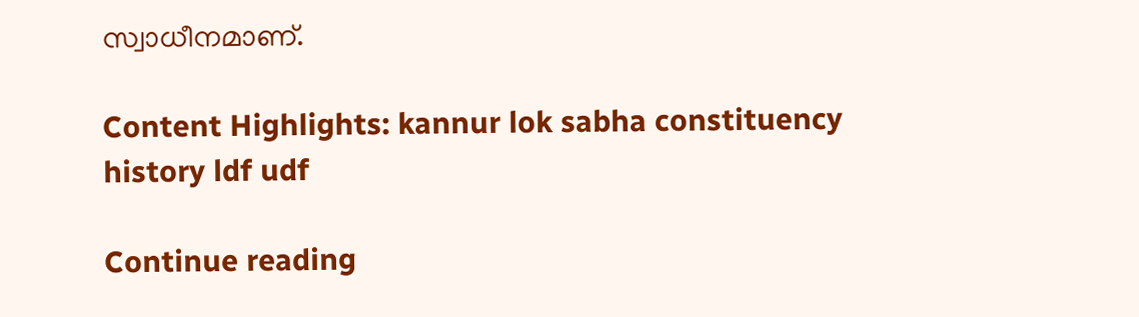സ്വാധീനമാണ്.

Content Highlights: kannur lok sabha constituency history ldf udf

Continue reading